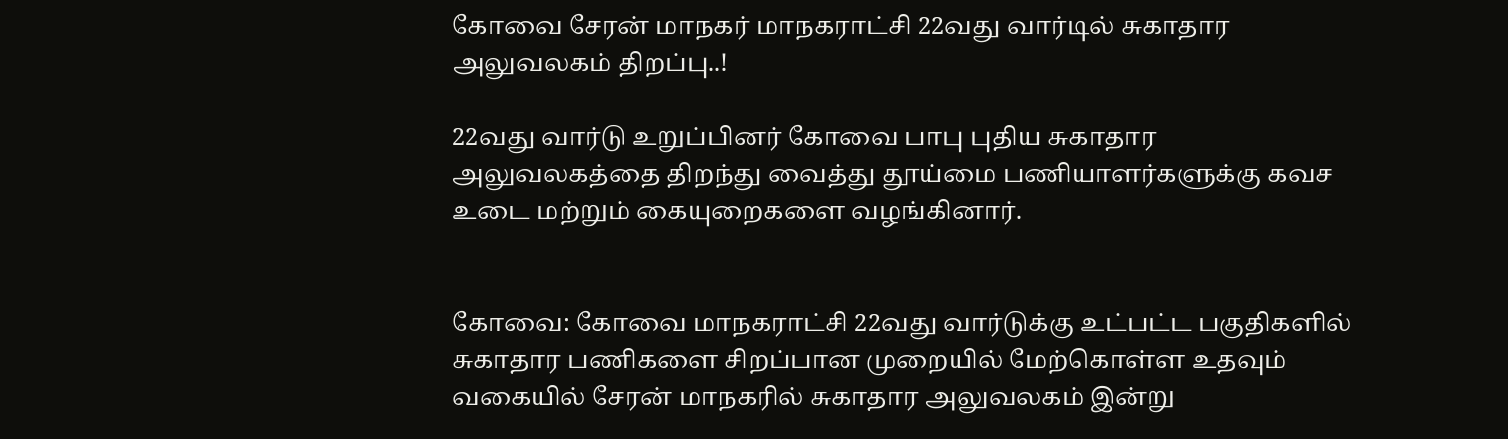கோவை சேரன் மாநகர் மாநகராட்சி 22வது வார்டில் சுகாதார அலுவலகம் திறப்பு..!

22வது வார்டு உறுப்பினர் கோவை பாபு புதிய சுகாதார அலுவலகத்தை திறந்து வைத்து தூய்மை பணியாளர்களுக்கு கவச உடை மற்றும் கையுறைகளை வழங்கினார்.


கோவை: கோவை மாநகராட்சி 22வது வார்டுக்கு உட்பட்ட பகுதிகளில் சுகாதார பணிகளை சிறப்பான முறையில் மேற்கொள்ள உதவும் வகையில் சேரன் மாநகரில் சுகாதார அலுவலகம் இன்று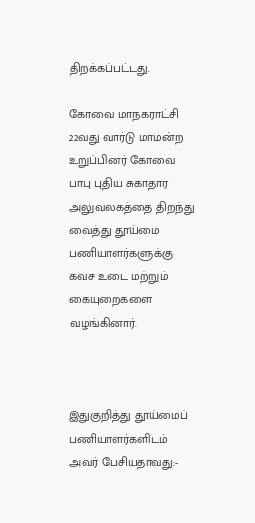திறக்கப்பட்டது.

கோவை மாநகராட்சி 22வது வார்டு மாமன்ற உறுப்பினர் கோவை பாபு புதிய சுகாதார அலுவலகத்தை திறந்து வைத்து தூய்மை பணியாளர்களுக்கு கவச உடை மற்றும் கையுறைகளை வழங்கினார்.



இதுகுறித்து தூய்மைப் பணியாளர்களிடம் அவர் பேசியதாவது:-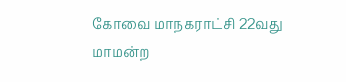கோவை மாநகராட்சி 22வது மாமன்ற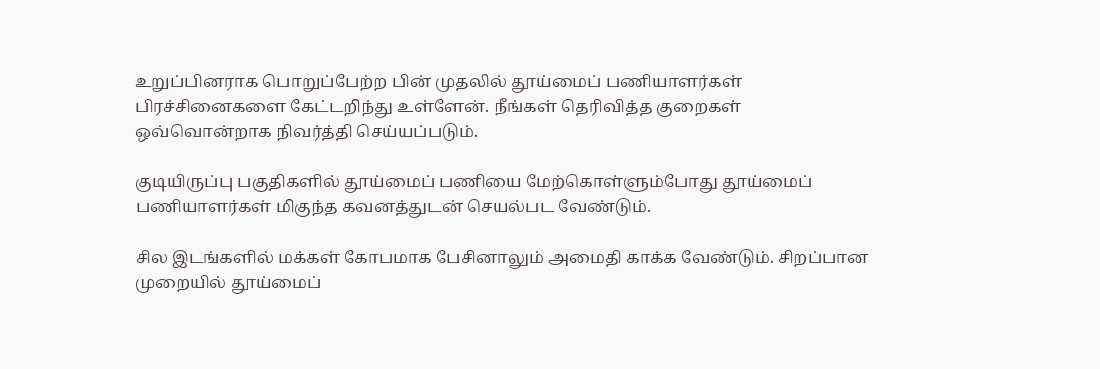உறுப்பினராக பொறுப்பேற்ற பின் முதலில் தூய்மைப் பணியாளர்கள் பிரச்சினைகளை கேட்டறிந்து உள்ளேன். நீங்கள் தெரிவித்த குறைகள் ஒவ்வொன்றாக நிவர்த்தி செய்யப்படும்.

குடியிருப்பு பகுதிகளில் தூய்மைப் பணியை மேற்கொள்ளும்போது தூய்மைப் பணியாளர்கள் மிகுந்த கவனத்துடன் செயல்பட வேண்டும்.

சில இடங்களில் மக்கள் கோபமாக பேசினாலும் அமைதி காக்க வேண்டும். சிறப்பான முறையில் தூய்மைப்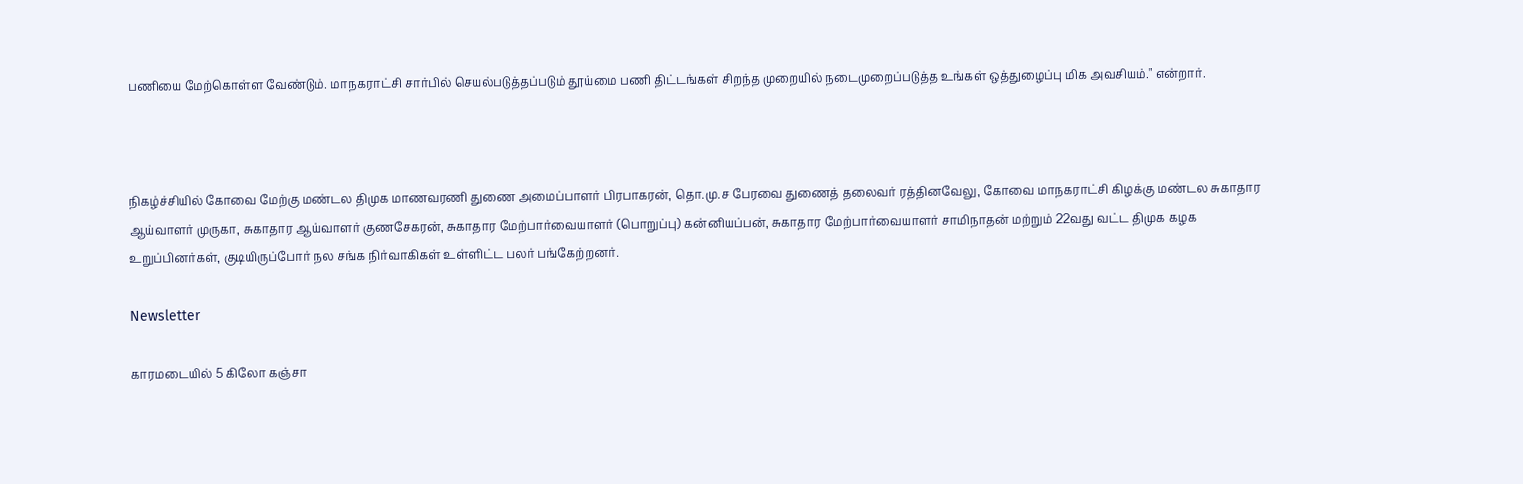பணியை மேற்கொள்ள வேண்டும். மாநகராட்சி சார்பில் செயல்படுத்தப்படும் தூய்மை பணி திட்டங்கள் சிறந்த முறையில் நடைமுறைப்படுத்த உங்கள் ஒத்துழைப்பு மிக அவசியம்." என்றார்.



நிகழ்ச்சியில் கோவை மேற்கு மண்டல திமுக மாணவரணி துணை அமைப்பாளர் பிரபாகரன், தொ.மு.ச பேரவை துணைத் தலைவர் ரத்தினவேலு, கோவை மாநகராட்சி கிழக்கு மண்டல சுகாதார ஆய்வாளர் முருகா, சுகாதார ஆய்வாளர் குணசேகரன், சுகாதார மேற்பார்வையாளர் (பொறுப்பு) கன்னியப்பன், சுகாதார மேற்பார்வையாளர் சாமிநாதன் மற்றும் 22வது வட்ட திமுக கழக உறுப்பினர்கள், குடியிருப்போர் நல சங்க நிர்வாகிகள் உள்ளிட்ட பலர் பங்கேற்றனர்.

Newsletter

காரமடையில் 5 கிலோ கஞ்சா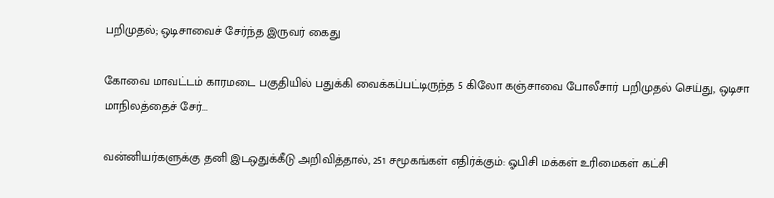பறிமுதல்; ஒடிசாவைச் சேர்ந்த இருவர் கைது

கோவை மாவட்டம் காரமடை பகுதியில் பதுக்கி வைக்கப்பட்டிருந்த 5 கிலோ கஞ்சாவை போலீசார் பறிமுதல் செய்து, ஒடிசா மாநிலத்தைச் சேர்...

வன்னியர்களுக்கு தனி இடஒதுக்கீடு அறிவித்தால், 251 சமூகங்கள் எதிர்க்கும்: ஓபிசி மக்கள் உரிமைகள் கட்சி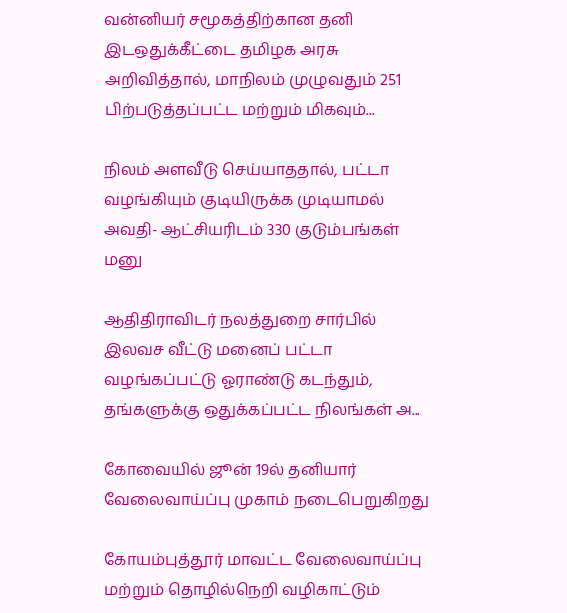வன்னியர் சமூகத்திற்கான தனி இடஒதுக்கீட்டை தமிழக அரசு அறிவித்தால், மாநிலம் முழுவதும் 251 பிற்படுத்தப்பட்ட மற்றும் மிகவும்...

நிலம் அளவீடு செய்யாததால், பட்டா வழங்கியும் குடியிருக்க முடியாமல் அவதி- ஆட்சியரிடம் 330 குடும்பங்கள் மனு

ஆதிதிராவிடர் நலத்துறை சார்பில் இலவச வீட்டு மனைப் பட்டா வழங்கப்பட்டு ஓராண்டு கடந்தும், தங்களுக்கு ஒதுக்கப்பட்ட நிலங்கள் அ...

கோவையில் ஜூன் 19ல் தனியார் வேலைவாய்ப்பு முகாம் நடைபெறுகிறது

கோயம்புத்தூர் மாவட்ட வேலைவாய்ப்பு மற்றும் தொழில்நெறி வழிகாட்டும்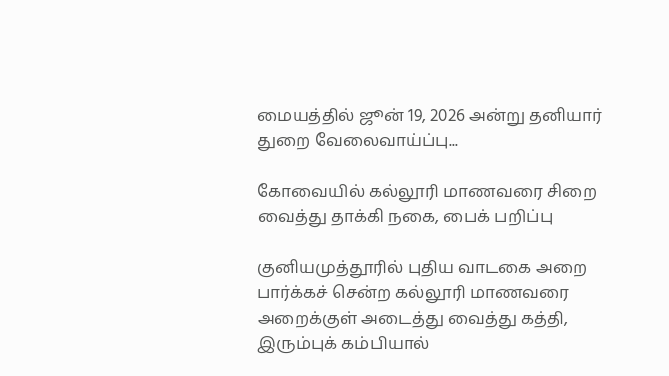மையத்தில் ஜூன் 19, 2026 அன்று தனியார் துறை வேலைவாய்ப்பு...

கோவையில் கல்லூரி மாணவரை சிறை வைத்து தாக்கி நகை, பைக் பறிப்பு

குனியமுத்தூரில் புதிய வாடகை அறை பார்க்கச் சென்ற கல்லூரி மாணவரை அறைக்குள் அடைத்து வைத்து கத்தி, இரும்புக் கம்பியால்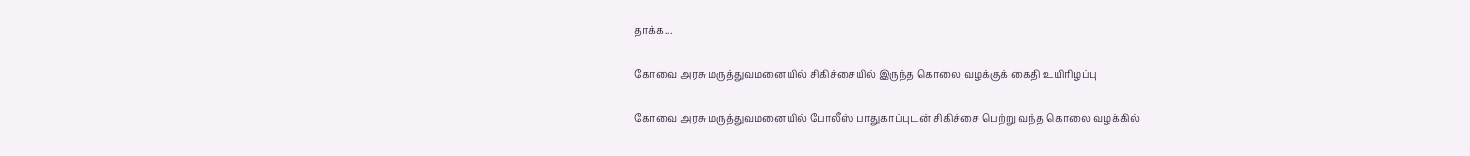தாக்க...

கோவை அரசு மருத்துவமனையில் சிகிச்சையில் இருந்த கொலை வழக்குக் கைதி உயிரிழப்பு

கோவை அரசு மருத்துவமனையில் போலீஸ் பாதுகாப்புடன் சிகிச்சை பெற்று வந்த கொலை வழக்கில்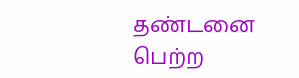தண்டனை பெற்ற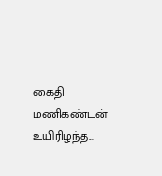கைதி மணிகண்டன் உயிரிழந்த...